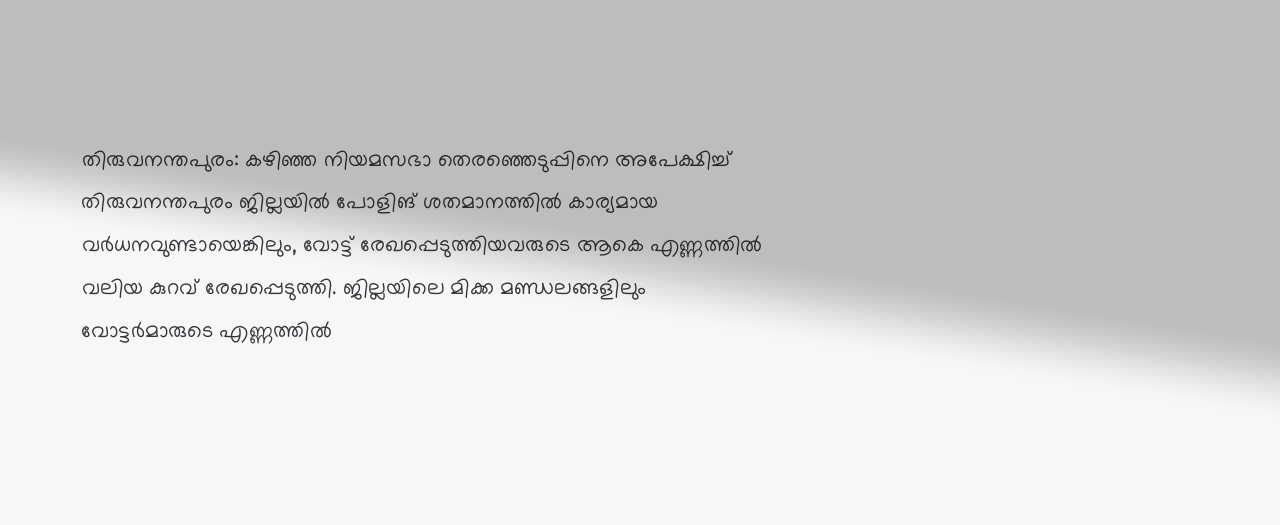തിരുവനന്തപുരം: കഴിഞ്ഞ നിയമസഭാ തെരഞ്ഞെടുപ്പിനെ അപേക്ഷിച്ച് തിരുവനന്തപുരം ജില്ലയിൽ പോളിങ് ശതമാനത്തിൽ കാര്യമായ വർധനവുണ്ടായെങ്കിലും, വോട്ട് രേഖപ്പെടുത്തിയവരുടെ ആകെ എണ്ണത്തിൽ വലിയ കുറവ് രേഖപ്പെടുത്തി. ജില്ലയിലെ മിക്ക മണ്ഡലങ്ങളിലും വോട്ടർമാരുടെ എണ്ണത്തിൽ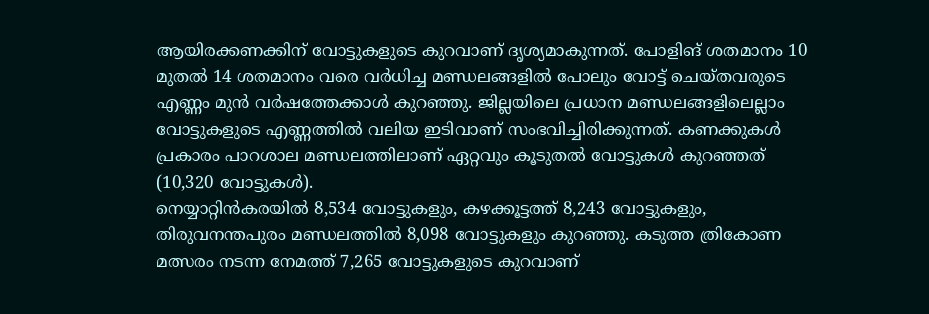ആയിരക്കണക്കിന് വോട്ടുകളുടെ കുറവാണ് ദൃശ്യമാകുന്നത്. പോളിങ് ശതമാനം 10 മുതൽ 14 ശതമാനം വരെ വർധിച്ച മണ്ഡലങ്ങളിൽ പോലും വോട്ട് ചെയ്തവരുടെ എണ്ണം മുൻ വർഷത്തേക്കാൾ കുറഞ്ഞു. ജില്ലയിലെ പ്രധാന മണ്ഡലങ്ങളിലെല്ലാം വോട്ടുകളുടെ എണ്ണത്തിൽ വലിയ ഇടിവാണ് സംഭവിച്ചിരിക്കുന്നത്. കണക്കുകൾ പ്രകാരം പാറശാല മണ്ഡലത്തിലാണ് ഏറ്റവും കൂടുതൽ വോട്ടുകൾ കുറഞ്ഞത് (10,320 വോട്ടുകൾ).
നെയ്യാറ്റിൻകരയിൽ 8,534 വോട്ടുകളും, കഴക്കൂട്ടത്ത് 8,243 വോട്ടുകളും, തിരുവനന്തപുരം മണ്ഡലത്തിൽ 8,098 വോട്ടുകളും കുറഞ്ഞു. കടുത്ത ത്രികോണ മത്സരം നടന്ന നേമത്ത് 7,265 വോട്ടുകളുടെ കുറവാണ്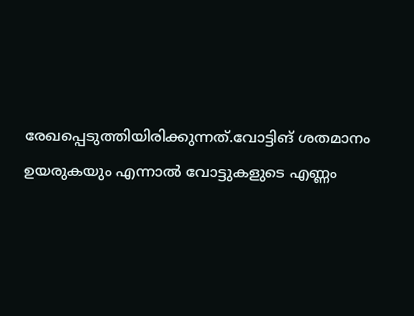രേഖപ്പെടുത്തിയിരിക്കുന്നത്.വോട്ടിങ് ശതമാനം ഉയരുകയും എന്നാൽ വോട്ടുകളുടെ എണ്ണം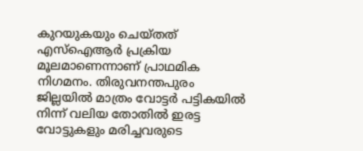കുറയുകയും ചെയ്തത് എസ്ഐആർ പ്രക്രിയ മൂലമാണെന്നാണ് പ്രാഥമിക നിഗമനം. തിരുവനന്തപുരം ജില്ലയിൽ മാത്രം വോട്ടർ പട്ടികയിൽ നിന്ന് വലിയ തോതിൽ ഇരട്ട വോട്ടുകളും മരിച്ചവരുടെ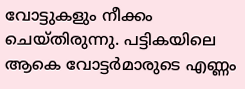വോട്ടുകളും നീക്കം ചെയ്തിരുന്നു. പട്ടികയിലെ ആകെ വോട്ടർമാരുടെ എണ്ണം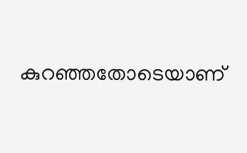കുറഞ്ഞതോടെയാണ്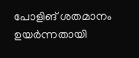പോളിങ് ശതമാനം ഉയർന്നതായി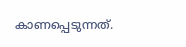കാണപ്പെടുന്നത്.